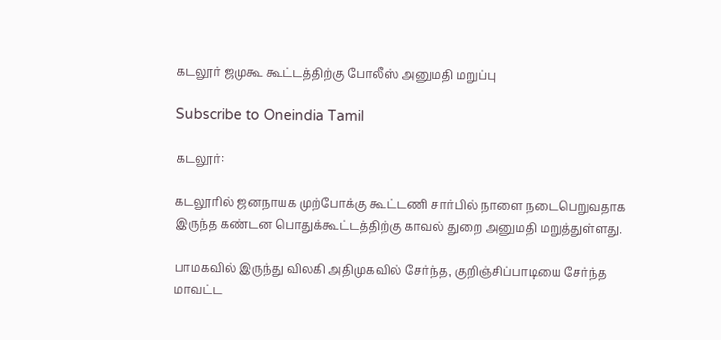கடலூர் ஜமுகூ கூட்டத்திற்கு போலீஸ் அனுமதி மறுப்பு

Subscribe to Oneindia Tamil

கடலூர்:

கடலூரில் ஜனநாயக முற்போக்கு கூட்டணி சார்பில் நாளை நடைபெறுவதாக இருந்த கண்டன பொதுக்கூட்டத்திற்கு காவல் துறை அனுமதி மறுத்துள்ளது.

பாமகவில் இருந்து விலகி அதிமுகவில் சேர்ந்த, குறிஞ்சிப்பாடியை சேர்ந்த மாவட்ட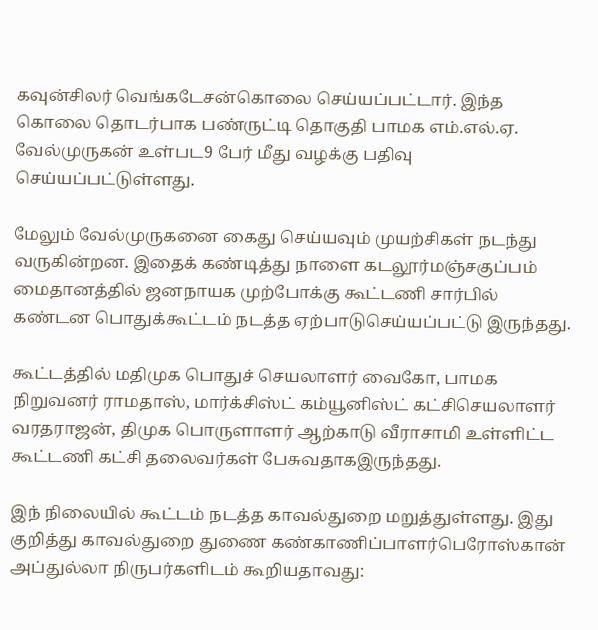கவுன்சிலர் வெங்கடேசன்கொலை செய்யப்பட்டார். இந்த கொலை தொடர்பாக பண்ருட்டி தொகுதி பாமக எம்.எல்.ஏ. வேல்முருகன் உள்பட9 பேர் மீது வழக்கு பதிவு செய்யப்பட்டுள்ளது.

மேலும் வேல்முருகனை கைது செய்யவும் முயற்சிகள் நடந்து வருகின்றன. இதைக் கண்டித்து நாளை கடலூர்மஞ்சகுப்பம் மைதானத்தில் ஜனநாயக முற்போக்கு கூட்டணி சார்பில் கண்டன பொதுக்கூட்டம் நடத்த ஏற்பாடுசெய்யப்பட்டு இருந்தது.

கூட்டத்தில் மதிமுக பொதுச் செயலாளர் வைகோ, பாமக நிறுவனர் ராமதாஸ், மார்க்சிஸ்ட் கம்யூனிஸ்ட் கட்சிசெயலாளர் வரதராஜன், திமுக பொருளாளர் ஆற்காடு வீராசாமி உள்ளிட்ட கூட்டணி கட்சி தலைவர்கள் பேசுவதாகஇருந்தது.

இந் நிலையில் கூட்டம் நடத்த காவல்துறை மறுத்துள்ளது. இது குறித்து காவல்துறை துணை கண்காணிப்பாளர்பெரோஸ்கான் அப்துல்லா நிருபர்களிடம் கூறியதாவது: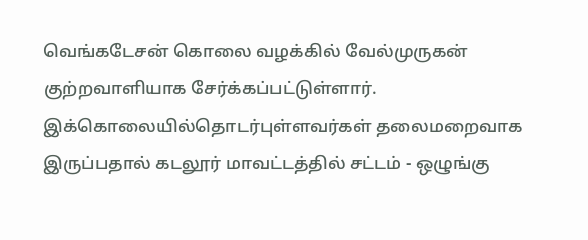வெங்கடேசன் கொலை வழக்கில் வேல்முருகன் குற்றவாளியாக சேர்க்கப்பட்டுள்ளார். இக்கொலையில்தொடர்புள்ளவர்கள் தலைமறைவாக இருப்பதால் கடலூர் மாவட்டத்தில் சட்டம் - ஒழுங்கு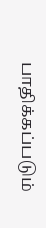பாதிக்கப்படும்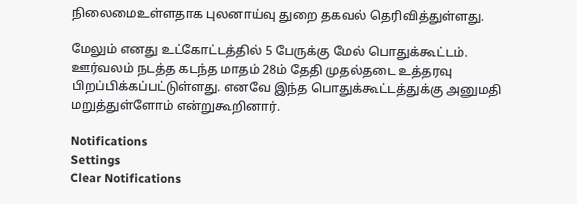நிலைமைஉள்ளதாக புலனாய்வு துறை தகவல் தெரிவித்துள்ளது.

மேலும் எனது உட்கோட்டத்தில் 5 பேருக்கு மேல் பொதுக்கூட்டம். ஊர்வலம் நடத்த கடந்த மாதம் 28ம் தேதி முதல்தடை உத்தரவு பிறப்பிக்கப்பட்டுள்ளது. எனவே இந்த பொதுக்கூட்டத்துக்கு அனுமதி மறுத்துள்ளோம் என்றுகூறினார்.

Notifications
Settings
Clear Notifications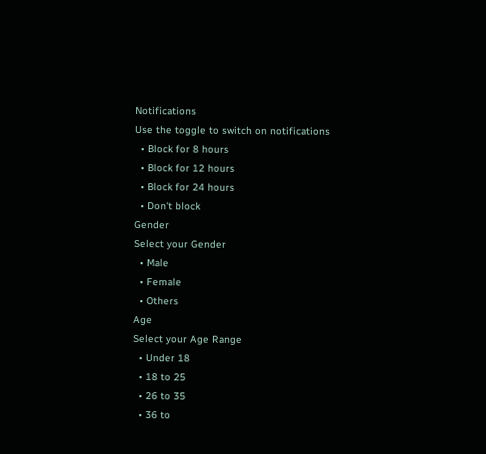Notifications
Use the toggle to switch on notifications
  • Block for 8 hours
  • Block for 12 hours
  • Block for 24 hours
  • Don't block
Gender
Select your Gender
  • Male
  • Female
  • Others
Age
Select your Age Range
  • Under 18
  • 18 to 25
  • 26 to 35
  • 36 to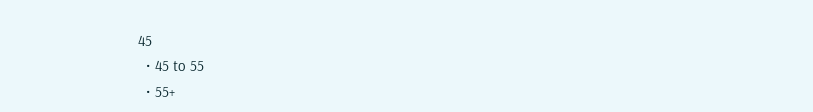45
  • 45 to 55
  • 55+